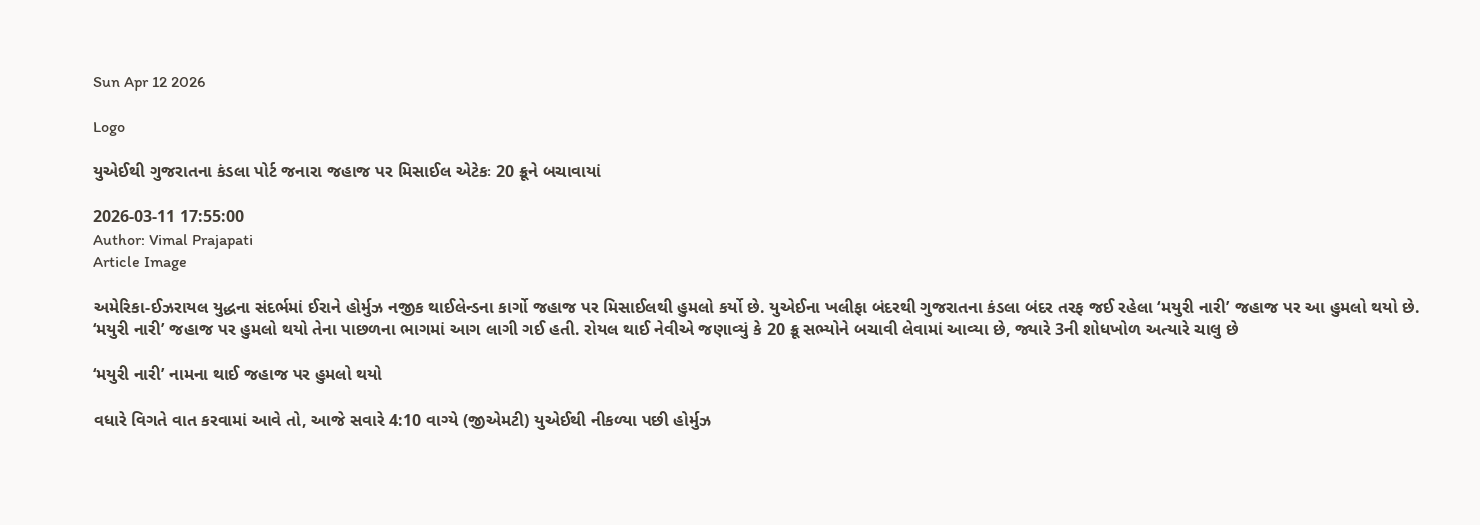Sun Apr 12 2026

Logo

યુએઈથી ગુજરાતના કંડલા પોર્ટ જનારા જહાજ પર મિસાઈલ એટેકઃ 20 ક્રૂને બચાવાયાં

2026-03-11 17:55:00
Author: Vimal Prajapati
Article Image

અમેરિકા-ઈઝરાયલ યુદ્ધના સંદર્ભમાં ઈરાને હોર્મુઝ નજીક થાઈલેન્ડના કાર્ગો જહાજ પર મિસાઈલથી હુમલો કર્યો છે. યુએઈના ખલીફા બંદરથી ગુજરાતના કંડલા બંદર તરફ જઈ રહેલા ‘મયુરી નારી’ જહાજ પર આ હુમલો થયો છે. ‘મયુરી નારી’ જહાજ પર હુમલો થયો તેના પાછળના ભાગમાં આગ લાગી ગઈ હતી. રોયલ થાઈ નેવીએ જણાવ્યું કે 20 ક્રૂ સભ્યોને બચાવી લેવામાં આવ્યા છે, જ્યારે 3ની શોધખોળ અત્યારે ચાલુ છે

‘મયુરી નારી’ નામના થાઈ જહાજ પર હુમલો થયો

વધારે વિગતે વાત કરવામાં આવે તો, આજે સવારે 4:10 વાગ્યે (જીએમટી) યુએઈથી નીકળ્યા પછી હોર્મુઝ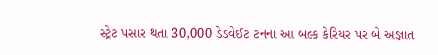સ્ટ્રેટ પસાર થતા 30,000 ડેડવેઈટ ટનના આ બલ્ક કેરિયર પર બે અજ્ઞાત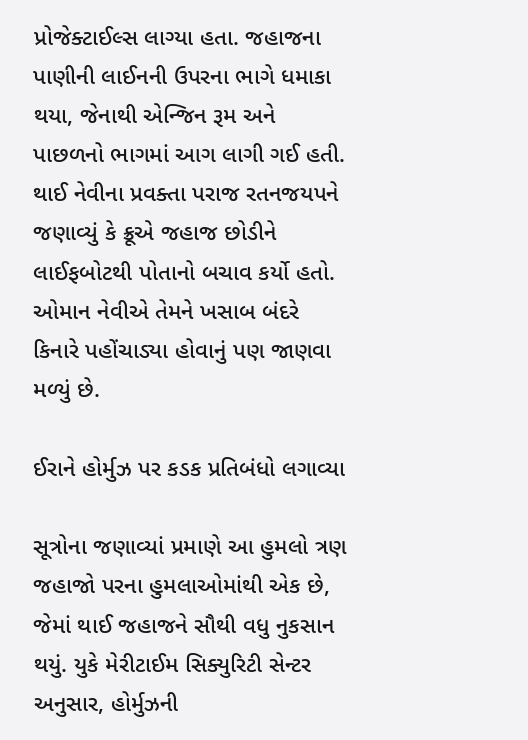પ્રોજેક્ટાઈલ્સ લાગ્યા હતા. જહાજના પાણીની લાઈનની ઉપરના ભાગે ધમાકા થયા, જેનાથી એન્જિન રૂમ અને પાછળનો ભાગમાં આગ લાગી ગઈ હતી. થાઈ નેવીના પ્રવક્તા પરાજ રતનજયપને જણાવ્યું કે ક્રૂએ જહાજ છોડીને લાઈફબોટથી પોતાનો બચાવ કર્યો હતો. ઓમાન નેવીએ તેમને ખસાબ બંદરે કિનારે પહોંચાડ્યા હોવાનું પણ જાણવા મળ્યું છે.

ઈરાને હોર્મુઝ પર કડક પ્રતિબંધો લગાવ્યા

સૂત્રોના જણાવ્યાં પ્રમાણે આ હુમલો ત્રણ જહાજો પરના હુમલાઓમાંથી એક છે, જેમાં થાઈ જહાજને સૌથી વધુ નુકસાન થયું. યુકે મેરીટાઈમ સિક્યુરિટી સેન્ટર અનુસાર, હોર્મુઝની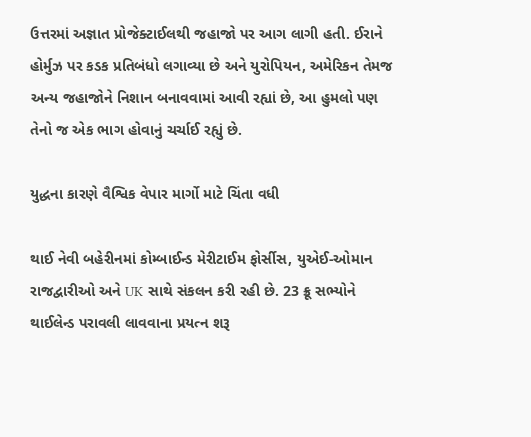ઉત્તરમાં અજ્ઞાત પ્રોજેક્ટાઈલથી જહાજો પર આગ લાગી હતી. ઈરાને હોર્મુઝ પર કડક પ્રતિબંધો લગાવ્યા છે અને યુરોપિયન, અમેરિકન તેમજ અન્ય જહાજોને નિશાન બનાવવામાં આવી રહ્યાં છે, આ હુમલો પણ તેનો જ એક ભાગ હોવાનું ચર્ચાઈ રહ્યું છે.

યુદ્ધના કારણે વૈશ્વિક વેપાર માર્ગો માટે ચિંતા વધી

થાઈ નેવી બહેરીનમાં કોમ્બાઈન્ડ મેરીટાઈમ ફોર્સીસ, યુએઈ-ઓમાન રાજદ્વારીઓ અને UK સાથે સંકલન કરી રહી છે. 23 ક્રૂ સભ્યોને થાઈલેન્ડ પરાવલી લાવવાના પ્રયત્ન શરૂ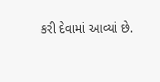કરી દેવામાં આવ્યાં છે.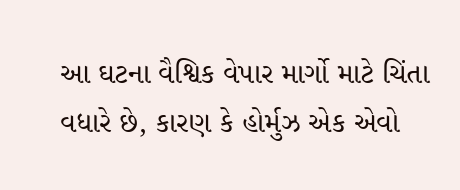આ ઘટના વૈશ્વિક વેપાર માર્ગો માટે ચિંતા વધારે છે, કારણ કે હોર્મુઝ એક એવો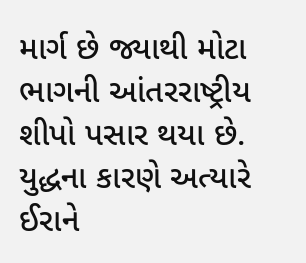માર્ગ છે જ્યાથી મોટા ભાગની આંતરરાષ્ટ્રીય શીપો પસાર થયા છે. યુદ્ધના કારણે અત્યારે ઈરાને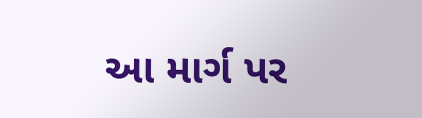આ માર્ગ પર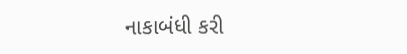નાકાબંધી કરી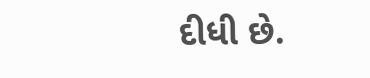દીધી છે.